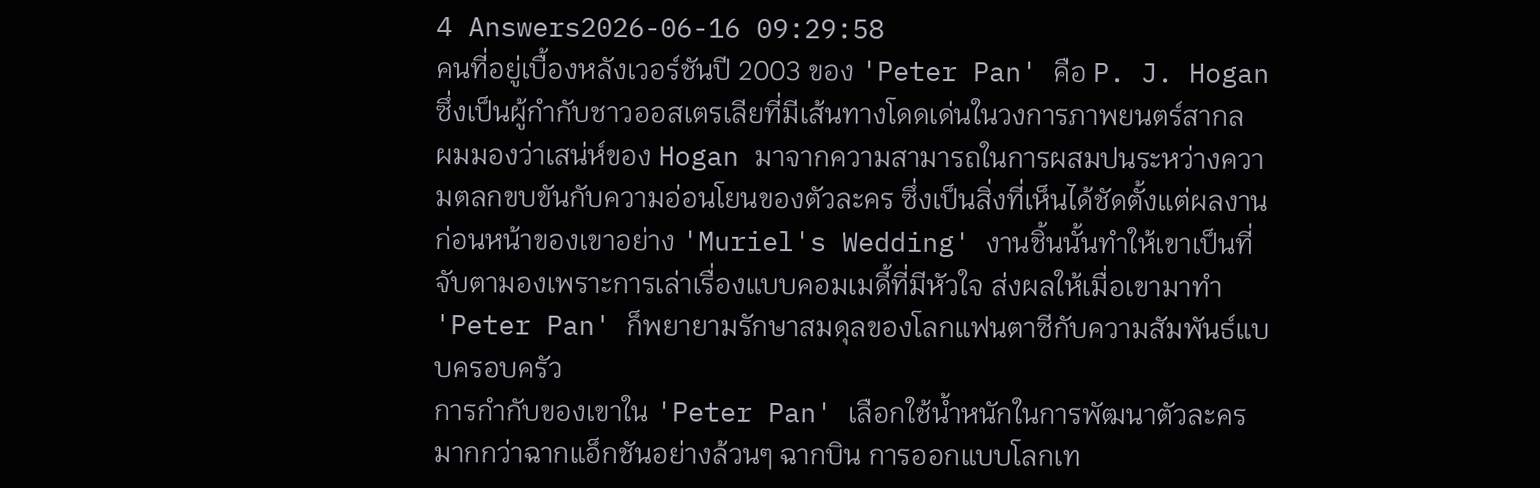4 Answers2026-06-16 09:29:58
คนที่อยู่เบื้องหลังเวอร์ชันปี 2003 ของ 'Peter Pan' คือ P. J. Hogan ซึ่งเป็นผู้กำกับชาวออสเตรเลียที่มีเส้นทางโดดเด่นในวงการภาพยนตร์สากล
ผมมองว่าเสน่ห์ของ Hogan มาจากความสามารถในการผสมปนระหว่างความตลกขบขันกับความอ่อนโยนของตัวละคร ซึ่งเป็นสิ่งที่เห็นได้ชัดตั้งแต่ผลงานก่อนหน้าของเขาอย่าง 'Muriel's Wedding' งานชิ้นนั้นทำให้เขาเป็นที่จับตามองเพราะการเล่าเรื่องแบบคอมเมดี้ที่มีหัวใจ ส่งผลให้เมื่อเขามาทำ 'Peter Pan' ก็พยายามรักษาสมดุลของโลกแฟนตาซีกับความสัมพันธ์แบบครอบครัว
การกำกับของเขาใน 'Peter Pan' เลือกใช้น้ำหนักในการพัฒนาตัวละครมากกว่าฉากแอ็กชันอย่างล้วนๆ ฉากบิน การออกแบบโลกเท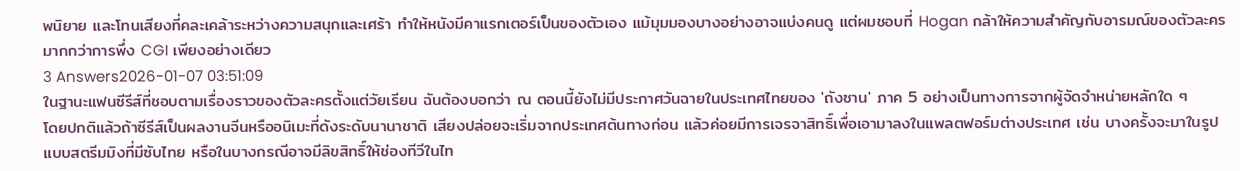พนิยาย และโทนเสียงที่คละเคล้าระหว่างความสนุกและเศร้า ทำให้หนังมีคาแรกเตอร์เป็นของตัวเอง แม้มุมมองบางอย่างอาจแบ่งคนดู แต่ผมชอบที่ Hogan กล้าให้ความสำคัญกับอารมณ์ของตัวละครมากกว่าการพึ่ง CGI เพียงอย่างเดียว
3 Answers2026-01-07 03:51:09
ในฐานะแฟนซีรีส์ที่ชอบตามเรื่องราวของตัวละครตั้งแต่วัยเรียน ฉันต้องบอกว่า ณ ตอนนี้ยังไม่มีประกาศวันฉายในประเทศไทยของ 'ถังซาน' ภาค 5 อย่างเป็นทางการจากผู้จัดจำหน่ายหลักใด ๆ
โดยปกติแล้วถ้าซีรีส์เป็นผลงานจีนหรืออนิเมะที่ดังระดับนานาชาติ เสียงปล่อยจะเริ่มจากประเทศต้นทางก่อน แล้วค่อยมีการเจรจาสิทธิ์เพื่อเอามาลงในแพลตฟอร์มต่างประเทศ เช่น บางครั้งจะมาในรูปแบบสตรีมมิงที่มีซับไทย หรือในบางกรณีอาจมีลิขสิทธิ์ให้ช่องทีวีในไท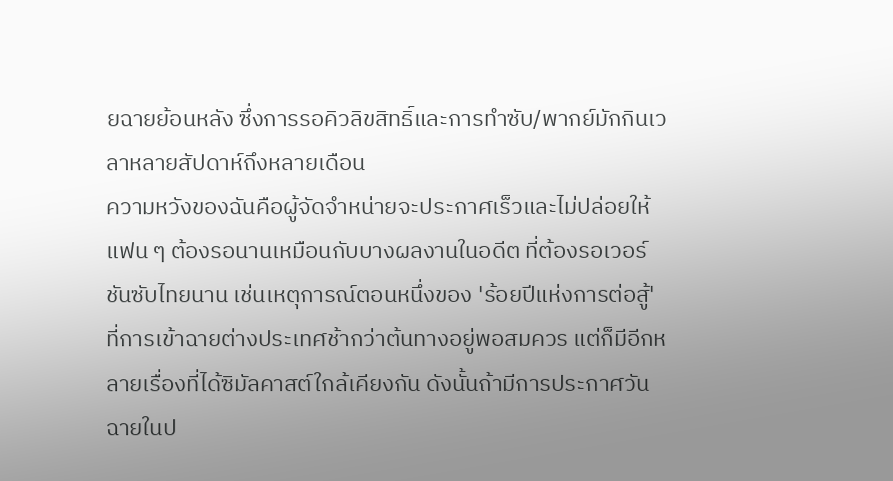ยฉายย้อนหลัง ซึ่งการรอคิวลิขสิทธิ์และการทำซับ/พากย์มักกินเวลาหลายสัปดาห์ถึงหลายเดือน
ความหวังของฉันคือผู้จัดจำหน่ายจะประกาศเร็วและไม่ปล่อยให้แฟน ๆ ต้องรอนานเหมือนกับบางผลงานในอดีต ที่ต้องรอเวอร์ชันซับไทยนาน เช่นเหตุการณ์ตอนหนึ่งของ 'ร้อยปีแห่งการต่อสู้' ที่การเข้าฉายต่างประเทศช้ากว่าต้นทางอยู่พอสมควร แต่ก็มีอีกหลายเรื่องที่ได้ซิมัลคาสต์ใกล้เคียงกัน ดังนั้นถ้ามีการประกาศวันฉายในป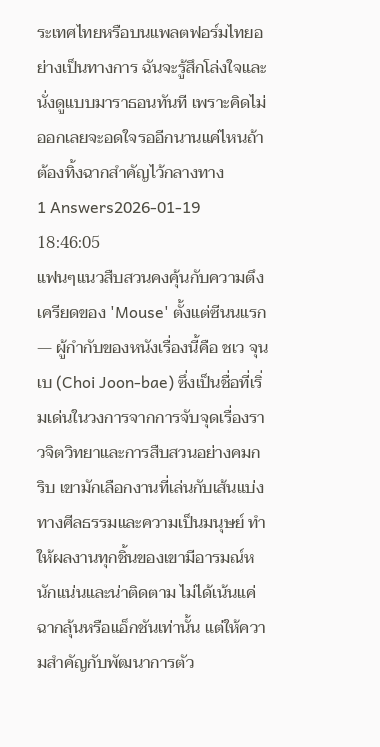ระเทศไทยหรือบนแพลตฟอร์มไทยอย่างเป็นทางการ ฉันจะรู้สึกโล่งใจและนั่งดูแบบมาราธอนทันที เพราะคิดไม่ออกเลยจะอดใจรออีกนานแค่ไหนถ้าต้องทิ้งฉากสำคัญไว้กลางทาง
1 Answers2026-01-19 18:46:05
แฟนๆแนวสืบสวนคงคุ้นกับความตึงเครียดของ 'Mouse' ตั้งแต่ซีนนแรก — ผู้กำกับของหนังเรื่องนี้คือ ชเว จุนเบ (Choi Joon-bae) ซึ่งเป็นชื่อที่เริ่มเด่นในวงการจากการจับจุดเรื่องราวจิตวิทยาและการสืบสวนอย่างคมกริบ เขามักเลือกงานที่เล่นกับเส้นแบ่งทางศีลธรรมและความเป็นมนุษย์ ทำให้ผลงานทุกชิ้นของเขามีอารมณ์หนักแน่นและน่าติดตาม ไม่ได้เน้นแค่ฉากลุ้นหรือแอ็กชันเท่านั้น แต่ให้ความสำคัญกับพัฒนาการตัว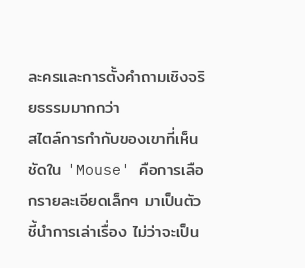ละครและการตั้งคำถามเชิงจริยธรรมมากกว่า
สไตล์การกำกับของเขาที่เห็นชัดใน 'Mouse' คือการเลือกรายละเอียดเล็กๆ มาเป็นตัวชี้นำการเล่าเรื่อง ไม่ว่าจะเป็น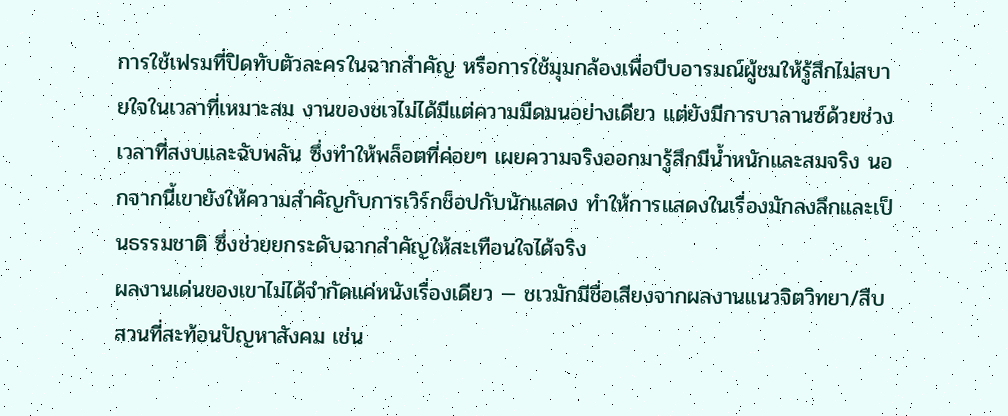การใช้เฟรมที่ปิดทับตัวละครในฉากสำคัญ หรือการใช้มุมกล้องเพื่อบีบอารมณ์ผู้ชมให้รู้สึกไม่สบายใจในเวลาที่เหมาะสม งานของชเวไม่ได้มีแต่ความมืดมนอย่างเดียว แต่ยังมีการบาลานซ์ด้วยช่วงเวลาที่สงบและฉับพลัน ซึ่งทำให้พล็อตที่ค่อยๆ เผยความจริงออกมารู้สึกมีน้ำหนักและสมจริง นอกจากนี้เขายังให้ความสำคัญกับการเวิร์กช็อปกับนักแสดง ทำให้การแสดงในเรื่องมักลงลึกและเป็นธรรมชาติ ซึ่งช่วยยกระดับฉากสำคัญให้สะเทือนใจได้จริง
ผลงานเด่นของเขาไม่ได้จำกัดแค่หนังเรื่องเดียว — ชเวมักมีชื่อเสียงจากผลงานแนวจิตวิทยา/สืบสวนที่สะท้อนปัญหาสังคม เช่น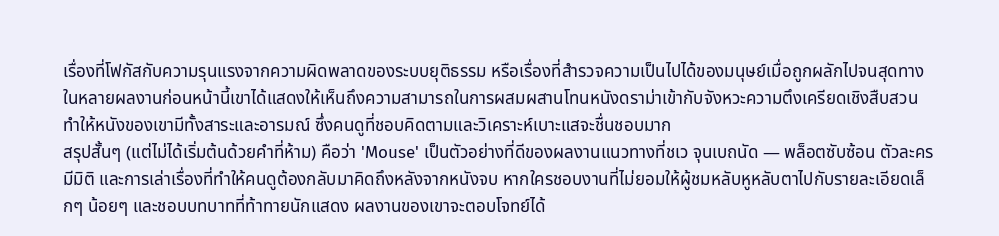เรื่องที่โฟกัสกับความรุนแรงจากความผิดพลาดของระบบยุติธรรม หรือเรื่องที่สำรวจความเป็นไปได้ของมนุษย์เมื่อถูกผลักไปจนสุดทาง ในหลายผลงานก่อนหน้านี้เขาได้แสดงให้เห็นถึงความสามารถในการผสมผสานโทนหนังดราม่าเข้ากับจังหวะความตึงเครียดเชิงสืบสวน ทำให้หนังของเขามีทั้งสาระและอารมณ์ ซึ่งคนดูที่ชอบคิดตามและวิเคราะห์เบาะแสจะชื่นชอบมาก
สรุปสั้นๆ (แต่ไม่ได้เริ่มต้นด้วยคำที่ห้าม) คือว่า 'Mouse' เป็นตัวอย่างที่ดีของผลงานแนวทางที่ชเว จุนเบถนัด — พล็อตซับซ้อน ตัวละครมีมิติ และการเล่าเรื่องที่ทำให้คนดูต้องกลับมาคิดถึงหลังจากหนังจบ หากใครชอบงานที่ไม่ยอมให้ผู้ชมหลับหูหลับตาไปกับรายละเอียดเล็กๆ น้อยๆ และชอบบทบาทที่ท้าทายนักแสดง ผลงานของเขาจะตอบโจทย์ได้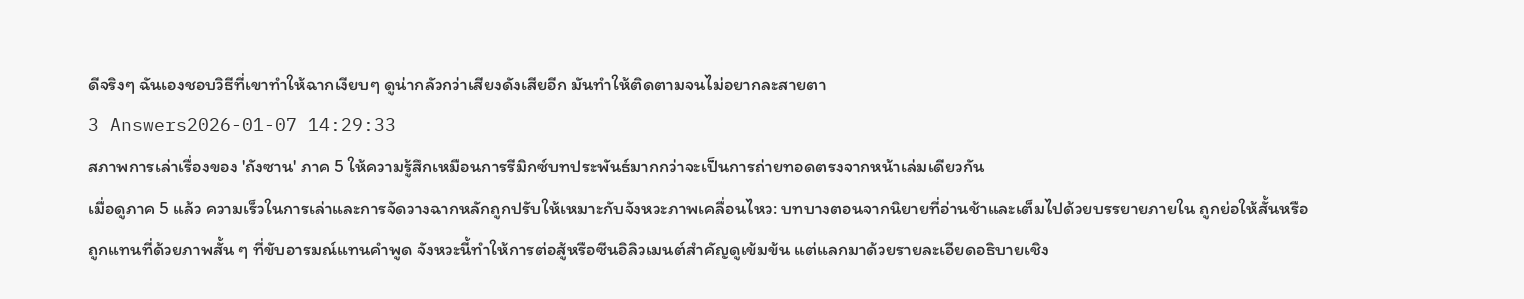ดีจริงๆ ฉันเองชอบวิธีที่เขาทำให้ฉากเงียบๆ ดูน่ากลัวกว่าเสียงดังเสียอีก มันทำให้ติดตามจนไม่อยากละสายตา
3 Answers2026-01-07 14:29:33
สภาพการเล่าเรื่องของ 'ถังซาน' ภาค 5 ให้ความรู้สึกเหมือนการรีมิกซ์บทประพันธ์มากกว่าจะเป็นการถ่ายทอดตรงจากหน้าเล่มเดียวกัน
เมื่อดูภาค 5 แล้ว ความเร็วในการเล่าและการจัดวางฉากหลักถูกปรับให้เหมาะกับจังหวะภาพเคลื่อนไหว: บทบางตอนจากนิยายที่อ่านช้าและเต็มไปด้วยบรรยายภายใน ถูกย่อให้สั้นหรือถูกแทนที่ด้วยภาพสั้น ๆ ที่ขับอารมณ์แทนคำพูด จังหวะนี้ทำให้การต่อสู้หรือซีนอิลิวเมนต์สำคัญดูเข้มข้น แต่แลกมาด้วยรายละเอียดอธิบายเชิง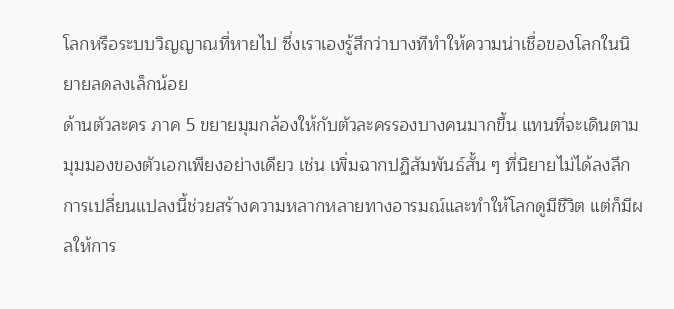โลกหรือระบบวิญญาณที่หายไป ซึ่งเราเองรู้สึกว่าบางทีทำให้ความน่าเชื่อของโลกในนิยายลดลงเล็กน้อย
ด้านตัวละคร ภาค 5 ขยายมุมกล้องให้กับตัวละครรองบางคนมากขึ้น แทนที่จะเดินตามมุมมองของตัวเอกเพียงอย่างเดียว เช่น เพิ่มฉากปฏิสัมพันธ์สั้น ๆ ที่นิยายไม่ได้ลงลึก การเปลี่ยนแปลงนี้ช่วยสร้างความหลากหลายทางอารมณ์และทำให้โลกดูมีชีวิต แต่ก็มีผลให้การ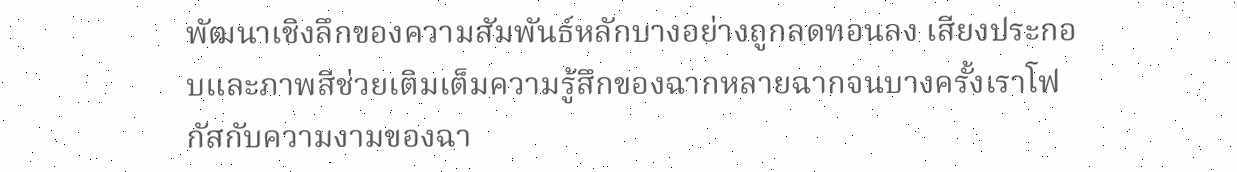พัฒนาเชิงลึกของความสัมพันธ์หลักบางอย่างถูกลดทอนลง เสียงประกอบและภาพสีช่วยเติมเต็มความรู้สึกของฉากหลายฉากจนบางครั้งเราโฟกัสกับความงามของฉา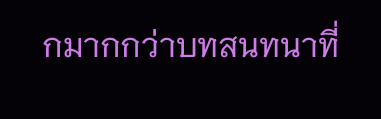กมากกว่าบทสนทนาที่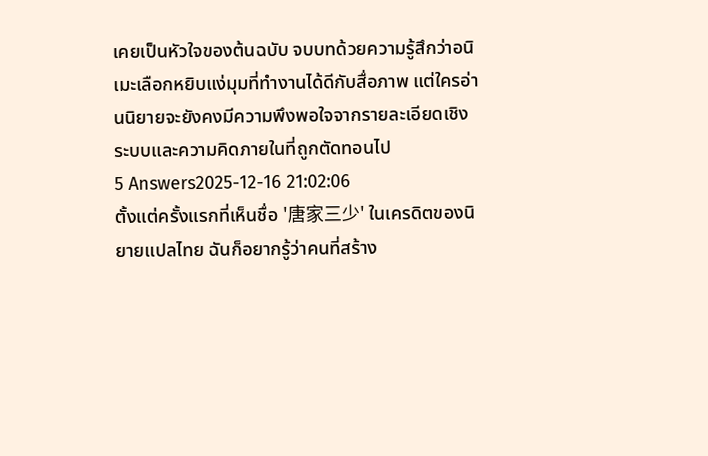เคยเป็นหัวใจของต้นฉบับ จบบทด้วยความรู้สึกว่าอนิเมะเลือกหยิบแง่มุมที่ทำงานได้ดีกับสื่อภาพ แต่ใครอ่านนิยายจะยังคงมีความพึงพอใจจากรายละเอียดเชิงระบบและความคิดภายในที่ถูกตัดทอนไป
5 Answers2025-12-16 21:02:06
ตั้งแต่ครั้งแรกที่เห็นชื่อ '唐家三少' ในเครดิตของนิยายแปลไทย ฉันก็อยากรู้ว่าคนที่สร้าง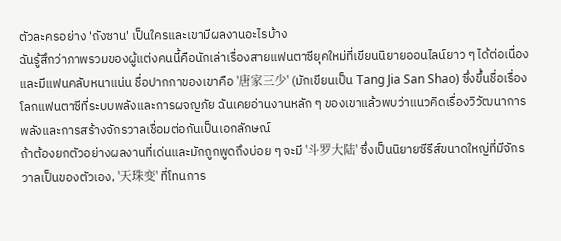ตัวละครอย่าง 'ถังซาน' เป็นใครและเขามีผลงานอะไรบ้าง
ฉันรู้สึกว่าภาพรวมของผู้แต่งคนนี้คือนักเล่าเรื่องสายแฟนตาซียุคใหม่ที่เขียนนิยายออนไลน์ยาว ๆ ได้ต่อเนื่องและมีแฟนคลับหนาแน่น ชื่อปากกาของเขาคือ '唐家三少' (มักเขียนเป็น Tang Jia San Shao) ซึ่งขึ้นชื่อเรื่องโลกแฟนตาซีที่ระบบพลังและการผจญภัย ฉันเคยอ่านงานหลัก ๆ ของเขาแล้วพบว่าแนวคิดเรื่องวิวัฒนาการพลังและการสร้างจักรวาลเชื่อมต่อกันเป็นเอกลักษณ์
ถ้าต้องยกตัวอย่างผลงานที่เด่นและมักถูกพูดถึงบ่อย ๆ จะมี '斗罗大陆' ซึ่งเป็นนิยายซีรีส์ขนาดใหญ่ที่มีจักรวาลเป็นของตัวเอง, '天珠变' ที่โทนการ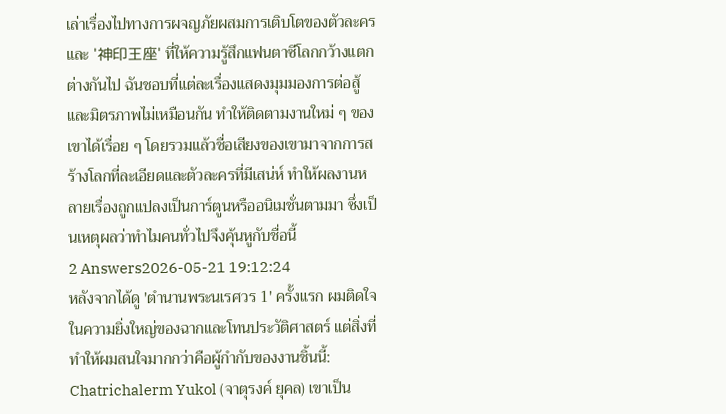เล่าเรื่องไปทางการผจญภัยผสมการเติบโตของตัวละคร และ '神印王座' ที่ให้ความรู้สึกแฟนตาซีโลกกว้างแตกต่างกันไป ฉันชอบที่แต่ละเรื่องแสดงมุมมองการต่อสู้และมิตรภาพไม่เหมือนกัน ทำให้ติดตามงานใหม่ ๆ ของเขาได้เรื่อย ๆ โดยรวมแล้วชื่อเสียงของเขามาจากการสร้างโลกที่ละเอียดและตัวละครที่มีเสน่ห์ ทำให้ผลงานหลายเรื่องถูกแปลงเป็นการ์ตูนหรืออนิเมชั่นตามมา ซึ่งเป็นเหตุผลว่าทำไมคนทั่วไปจึงคุ้นหูกับชื่อนี้
2 Answers2026-05-21 19:12:24
หลังจากได้ดู 'ตํานานพระนเรศวร 1' ครั้งแรก ผมติดใจในความยิ่งใหญ่ของฉากและโทนประวัติศาสตร์ แต่สิ่งที่ทำให้ผมสนใจมากกว่าคือผู้กำกับของงานชิ้นนี้: Chatrichalerm Yukol (จาตุรงค์ ยุคล) เขาเป็น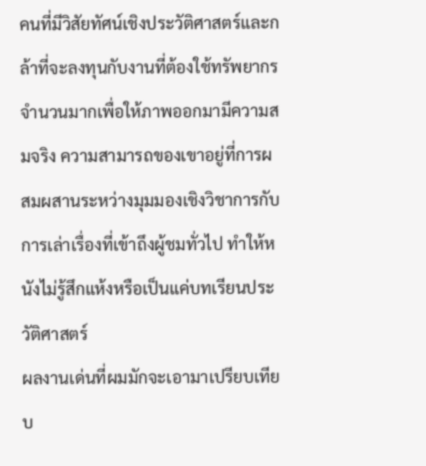คนที่มีวิสัยทัศน์เชิงประวัติศาสตร์และกล้าที่จะลงทุนกับงานที่ต้องใช้ทรัพยากรจำนวนมากเพื่อให้ภาพออกมามีความสมจริง ความสามารถของเขาอยู่ที่การผสมผสานระหว่างมุมมองเชิงวิชาการกับการเล่าเรื่องที่เข้าถึงผู้ชมทั่วไป ทำให้หนังไม่รู้สึกแห้งหรือเป็นแค่บทเรียนประวัติศาสตร์
ผลงานเด่นที่ผมมักจะเอามาเปรียบเทียบ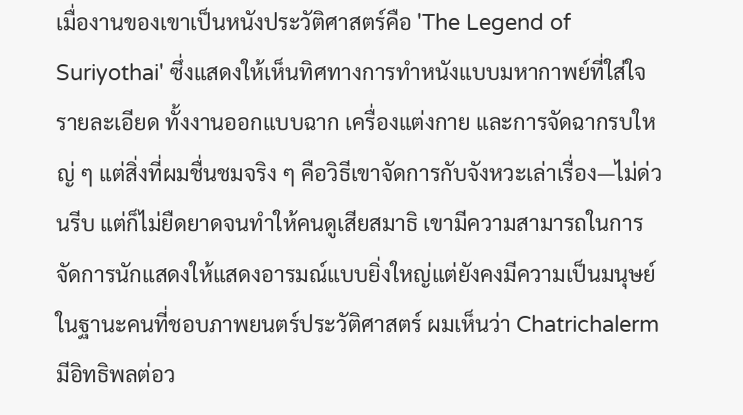เมื่องานของเขาเป็นหนังประวัติศาสตร์คือ 'The Legend of Suriyothai' ซึ่งแสดงให้เห็นทิศทางการทำหนังแบบมหากาพย์ที่ใส่ใจรายละเอียด ทั้งงานออกแบบฉาก เครื่องแต่งกาย และการจัดฉากรบใหญ่ ๆ แต่สิ่งที่ผมชื่นชมจริง ๆ คือวิธีเขาจัดการกับจังหวะเล่าเรื่อง—ไม่ด่วนรีบ แต่ก็ไม่ยืดยาดจนทำให้คนดูเสียสมาธิ เขามีความสามารถในการจัดการนักแสดงให้แสดงอารมณ์แบบยิ่งใหญ่แต่ยังคงมีความเป็นมนุษย์
ในฐานะคนที่ชอบภาพยนตร์ประวัติศาสตร์ ผมเห็นว่า Chatrichalerm มีอิทธิพลต่อว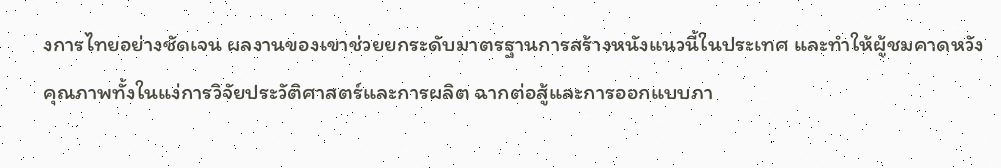งการไทยอย่างชัดเจน ผลงานของเขาช่วยยกระดับมาตรฐานการสร้างหนังแนวนี้ในประเทศ และทำให้ผู้ชมคาดหวังคุณภาพทั้งในแง่การวิจัยประวัติศาสตร์และการผลิต ฉากต่อสู้และการออกแบบภา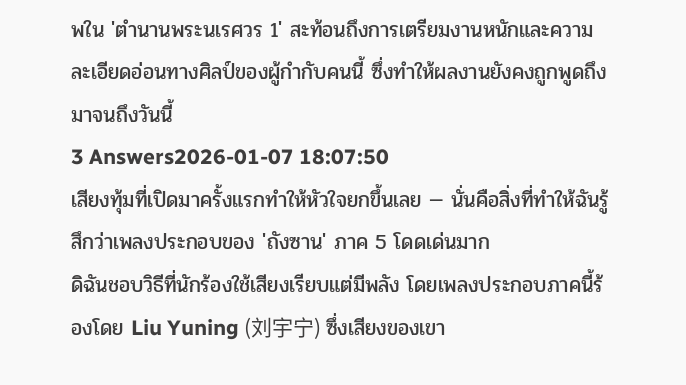พใน 'ตํานานพระนเรศวร 1' สะท้อนถึงการเตรียมงานหนักและความละเอียดอ่อนทางศิลป์ของผู้กำกับคนนี้ ซึ่งทำให้ผลงานยังคงถูกพูดถึงมาจนถึงวันนี้
3 Answers2026-01-07 18:07:50
เสียงทุ้มที่เปิดมาครั้งแรกทำให้หัวใจยกขึ้นเลย — นั่นคือสิ่งที่ทำให้ฉันรู้สึกว่าเพลงประกอบของ 'ถังซาน' ภาค 5 โดดเด่นมาก
ดิฉันชอบวิธีที่นักร้องใช้เสียงเรียบแต่มีพลัง โดยเพลงประกอบภาคนี้ร้องโดย Liu Yuning (刘宇宁) ซึ่งเสียงของเขา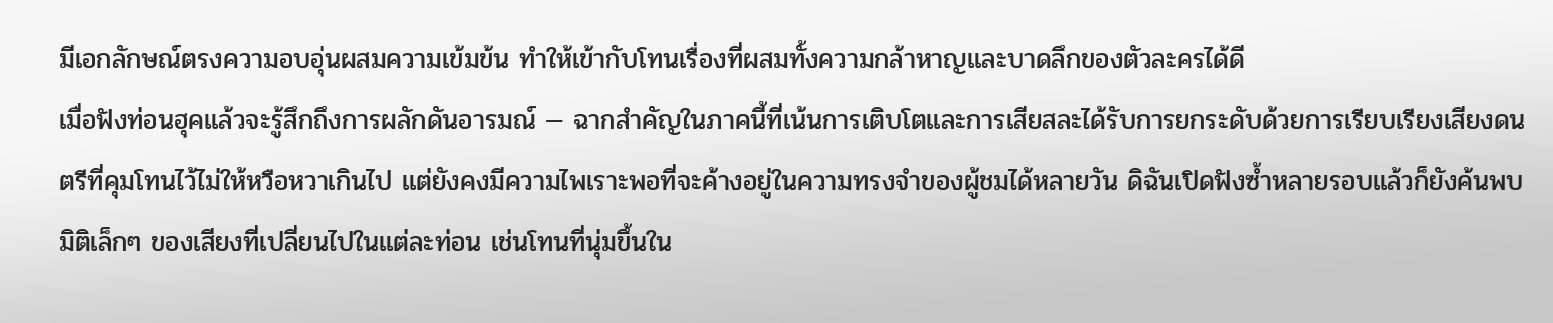มีเอกลักษณ์ตรงความอบอุ่นผสมความเข้มข้น ทำให้เข้ากับโทนเรื่องที่ผสมทั้งความกล้าหาญและบาดลึกของตัวละครได้ดี
เมื่อฟังท่อนฮุคแล้วจะรู้สึกถึงการผลักดันอารมณ์ — ฉากสำคัญในภาคนี้ที่เน้นการเติบโตและการเสียสละได้รับการยกระดับด้วยการเรียบเรียงเสียงดนตรีที่คุมโทนไว้ไม่ให้หวือหวาเกินไป แต่ยังคงมีความไพเราะพอที่จะค้างอยู่ในความทรงจำของผู้ชมได้หลายวัน ดิฉันเปิดฟังซ้ำหลายรอบแล้วก็ยังค้นพบมิติเล็กๆ ของเสียงที่เปลี่ยนไปในแต่ละท่อน เช่นโทนที่นุ่มขึ้นใน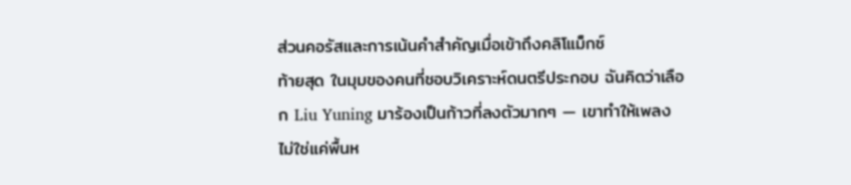ส่วนคอรัสและการเน้นคำสำคัญเมื่อเข้าถึงคลิโแม็กซ์
ท้ายสุด ในมุมของคนที่ชอบวิเคราะห์ดนตรีประกอบ ฉันคิดว่าเลือก Liu Yuning มาร้องเป็นก้าวที่ลงตัวมากๆ — เขาทำให้เพลงไม่ใช่แค่พื้นห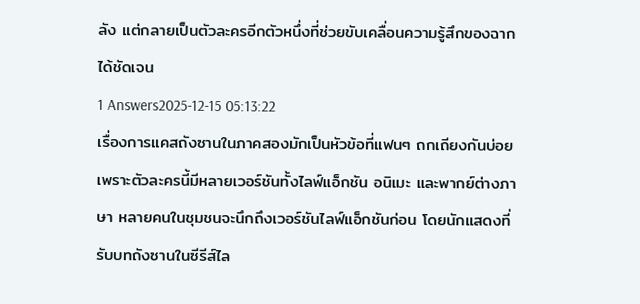ลัง แต่กลายเป็นตัวละครอีกตัวหนึ่งที่ช่วยขับเคลื่อนความรู้สึกของฉากได้ชัดเจน
1 Answers2025-12-15 05:13:22
เรื่องการแคสถังซานในภาคสองมักเป็นหัวข้อที่แฟนๆ ถกเถียงกันบ่อย เพราะตัวละครนี้มีหลายเวอร์ชันทั้งไลฟ์แอ็กชัน อนิเมะ และพากย์ต่างภาษา หลายคนในชุมชนจะนึกถึงเวอร์ชันไลฟ์แอ็กชันก่อน โดยนักแสดงที่รับบทถังซานในซีรีส์ไล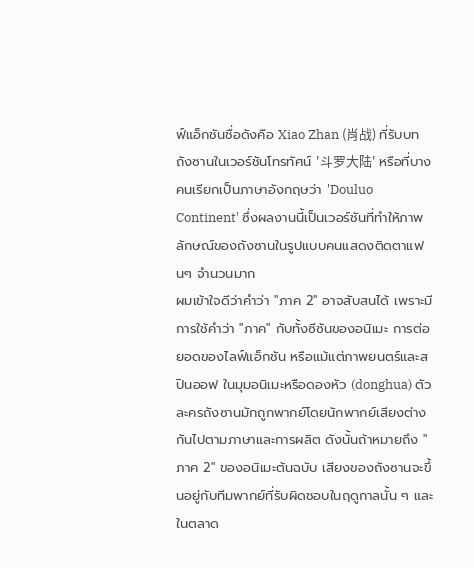ฟ์แอ็กชันชื่อดังคือ Xiao Zhan (肖战) ที่รับบทถังซานในเวอร์ชันโทรทัศน์ '斗罗大陆' หรือที่บางคนเรียกเป็นภาษาอังกฤษว่า 'Douluo Continent' ซึ่งผลงานนี้เป็นเวอร์ชันที่ทำให้ภาพลักษณ์ของถังซานในรูปแบบคนแสดงติดตาแฟนๆ จำนวนมาก
ผมเข้าใจดีว่าคำว่า "ภาค 2" อาจสับสนได้ เพราะมีการใช้คำว่า "ภาค" กับทั้งซีซันของอนิเมะ การต่อยอดของไลฟ์แอ็กชัน หรือแม้แต่ภาพยนตร์และสปินออฟ ในมุมอนิเมะหรือดองหัว (donghua) ตัวละครถังซานมักถูกพากย์โดยนักพากย์เสียงต่างกันไปตามภาษาและการผลิต ดังนั้นถ้าหมายถึง "ภาค 2" ของอนิเมะต้นฉบับ เสียงของถังซานจะขึ้นอยู่กับทีมพากย์ที่รับผิดชอบในฤดูกาลนั้น ๆ และในตลาด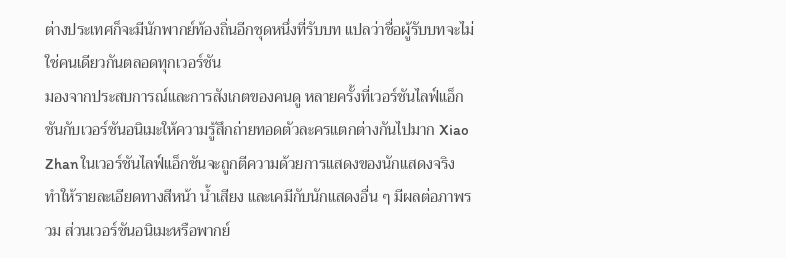ต่างประเทศก็จะมีนักพากย์ท้องถิ่นอีกชุดหนึ่งที่รับบท แปลว่าชื่อผู้รับบทจะไม่ใช่คนเดียวกันตลอดทุกเวอร์ชัน
มองจากประสบการณ์และการสังเกตของคนดู หลายครั้งที่เวอร์ชันไลฟ์แอ็กชันกับเวอร์ชันอนิเมะให้ความรู้สึกถ่ายทอดตัวละครแตกต่างกันไปมาก Xiao Zhan ในเวอร์ชันไลฟ์แอ็กชันจะถูกตีความด้วยการแสดงของนักแสดงจริง ทำให้รายละเอียดทางสีหน้า น้ำเสียง และเคมีกับนักแสดงอื่น ๆ มีผลต่อภาพรวม ส่วนเวอร์ชันอนิเมะหรือพากย์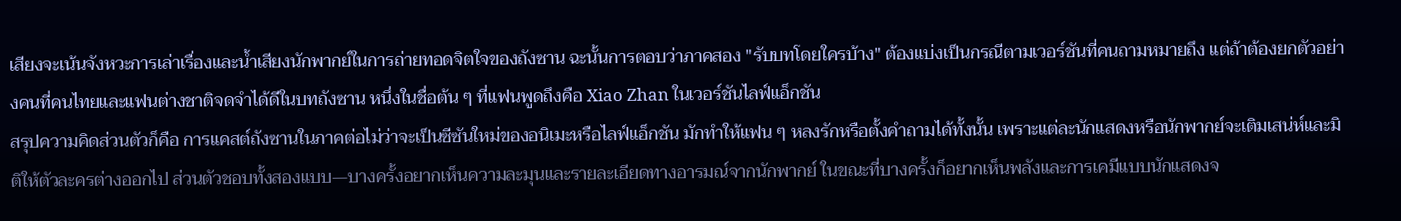เสียงจะเน้นจังหวะการเล่าเรื่องและน้ำเสียงนักพากย์ในการถ่ายทอดจิตใจของถังซาน ฉะนั้นการตอบว่าภาคสอง "รับบทโดยใครบ้าง" ต้องแบ่งเป็นกรณีตามเวอร์ชันที่คนถามหมายถึง แต่ถ้าต้องยกตัวอย่างคนที่คนไทยและแฟนต่างชาติจดจำได้ดีในบทถังซาน หนึ่งในชื่อต้น ๆ ที่แฟนพูดถึงคือ Xiao Zhan ในเวอร์ชันไลฟ์แอ็กชัน
สรุปความคิดส่วนตัวก็คือ การแคสต์ถังซานในภาคต่อไม่ว่าจะเป็นซีซันใหม่ของอนิเมะหรือไลฟ์แอ็กชัน มักทำให้แฟน ๆ หลงรักหรือตั้งคำถามได้ทั้งนั้น เพราะแต่ละนักแสดงหรือนักพากย์จะเติมเสน่ห์และมิติให้ตัวละครต่างออกไป ส่วนตัวชอบทั้งสองแบบ—บางครั้งอยากเห็นความละมุนและรายละเอียดทางอารมณ์จากนักพากย์ ในขณะที่บางครั้งก็อยากเห็นพลังและการเคมีแบบนักแสดงจ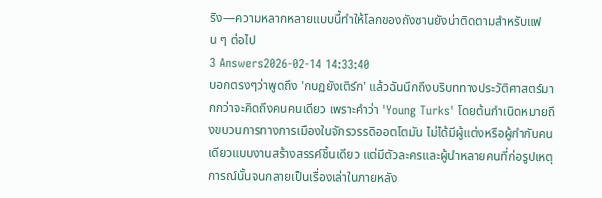ริง—ความหลากหลายแบบนี้ทำให้โลกของถังซานยังน่าติดตามสำหรับแฟน ๆ ต่อไป
3 Answers2026-02-14 14:33:40
บอกตรงๆว่าพูดถึง 'กบฏยังเติร์ก' แล้วฉันนึกถึงบริบททางประวัติศาสตร์มากกว่าจะคิดถึงคนคนเดียว เพราะคำว่า 'Young Turks' โดยต้นกำเนิดหมายถึงขบวนการทางการเมืองในจักรวรรดิออตโตมัน ไม่ได้มีผู้แต่งหรือผู้กำกับคนเดียวแบบงานสร้างสรรค์ชิ้นเดียว แต่มีตัวละครและผู้นำหลายคนที่ก่อรูปเหตุการณ์นั้นจนกลายเป็นเรื่องเล่าในภายหลัง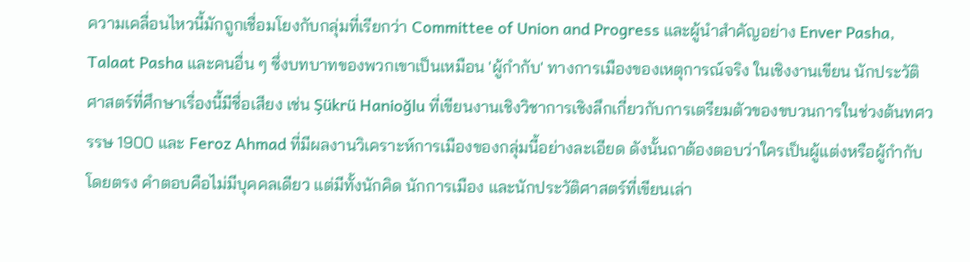ความเคลื่อนไหวนี้มักถูกเชื่อมโยงกับกลุ่มที่เรียกว่า Committee of Union and Progress และผู้นำสำคัญอย่าง Enver Pasha, Talaat Pasha และคนอื่น ๆ ซึ่งบทบาทของพวกเขาเป็นเหมือน 'ผู้กำกับ' ทางการเมืองของเหตุการณ์จริง ในเชิงงานเขียน นักประวัติศาสตร์ที่ศึกษาเรื่องนี้มีชื่อเสียง เช่น Şükrü Hanioğlu ที่เขียนงานเชิงวิชาการเชิงลึกเกี่ยวกับการเตรียมตัวของขบวนการในช่วงต้นทศวรรษ 1900 และ Feroz Ahmad ที่มีผลงานวิเคราะห์การเมืองของกลุ่มนี้อย่างละเอียด ดังนั้นถาต้องตอบว่าใครเป็นผู้แต่งหรือผู้กำกับโดยตรง คำตอบคือไม่มีบุคคลเดียว แต่มีทั้งนักคิด นักการเมือง และนักประวัติศาสตร์ที่เขียนเล่า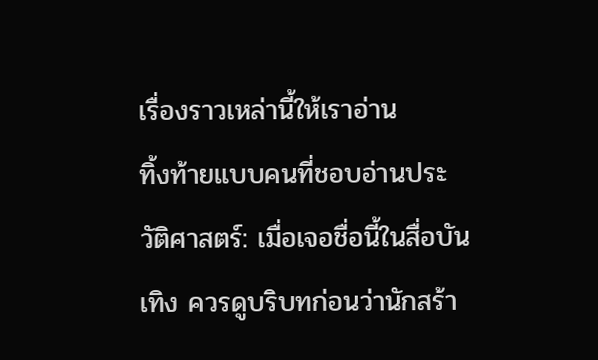เรื่องราวเหล่านี้ให้เราอ่าน
ทิ้งท้ายแบบคนที่ชอบอ่านประวัติศาสตร์: เมื่อเจอชื่อนี้ในสื่อบันเทิง ควรดูบริบทก่อนว่านักสร้า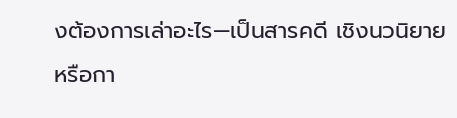งต้องการเล่าอะไร—เป็นสารคดี เชิงนวนิยาย หรือกา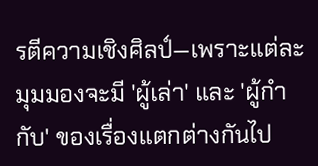รตีความเชิงศิลป์—เพราะแต่ละมุมมองจะมี 'ผู้เล่า' และ 'ผู้กำกับ' ของเรื่องแตกต่างกันไป